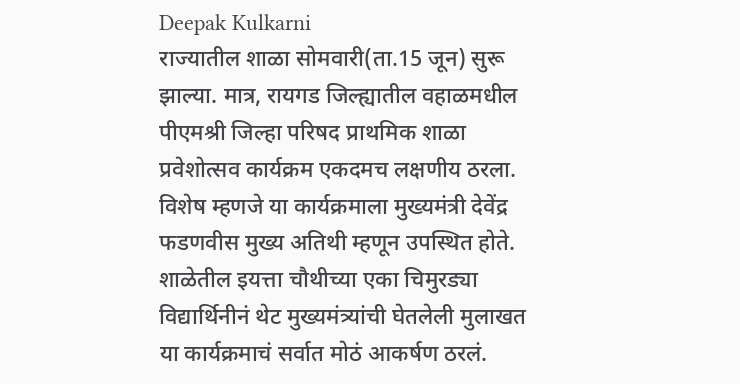Deepak Kulkarni
राज्यातील शाळा सोमवारी(ता.15 जून) सुरू झाल्या. मात्र, रायगड जिल्ह्यातील वहाळमधील पीएमश्री जिल्हा परिषद प्राथमिक शाळा प्रवेशोत्सव कार्यक्रम एकदमच लक्षणीय ठरला.
विशेष म्हणजे या कार्यक्रमाला मुख्यमंत्री देवेंद्र फडणवीस मुख्य अतिथी म्हणून उपस्थित होते.
शाळेतील इयत्ता चौथीच्या एका चिमुरड्या विद्यार्थिनीनं थेट मुख्यमंत्र्यांची घेतलेली मुलाखत या कार्यक्रमाचं सर्वात मोठं आकर्षण ठरलं.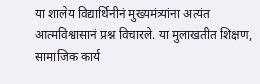या शालेय विद्यार्थिनीनं मुख्यमंत्र्यांना अत्यंत आत्मविश्वासानं प्रश्न विचारले. या मुलाखतीत शिक्षण, सामाजिक कार्य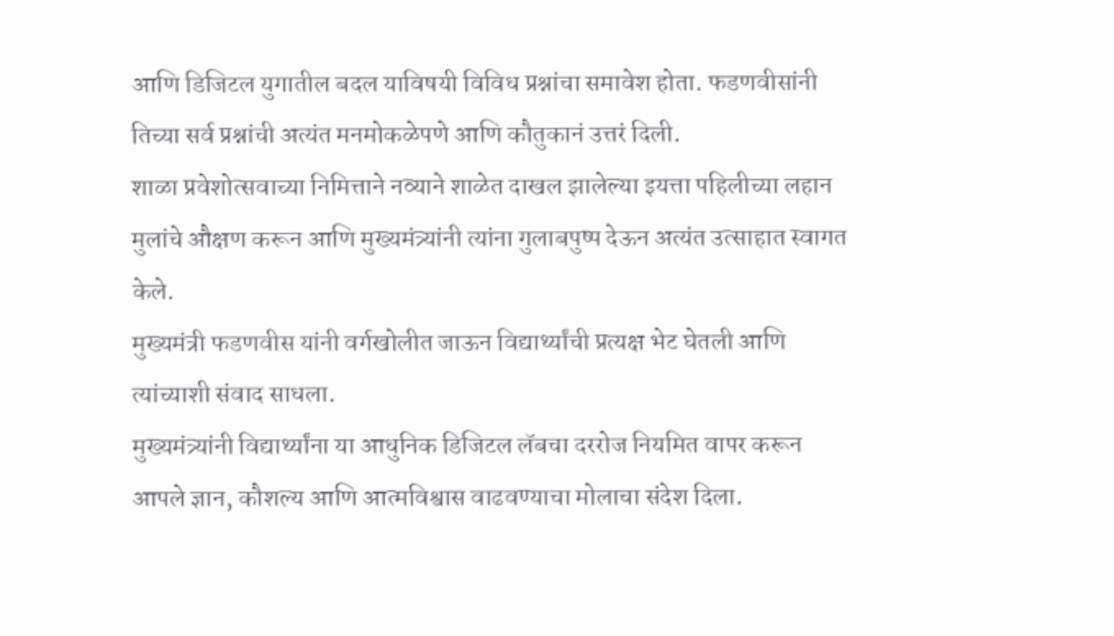आणि डिजिटल युगातील बदल याविषयी विविध प्रश्नांचा समावेश होता. फडणवीसांनी तिच्या सर्व प्रश्नांची अत्यंत मनमोकळेपणे आणि कौतुकानं उत्तरं दिली.
शाळा प्रवेशोत्सवाच्या निमित्ताने नव्याने शाळेत दाखल झालेल्या इयत्ता पहिलीच्या लहान मुलांचे औक्षण करून आणि मुख्यमंत्र्यांनी त्यांना गुलाबपुष्प देऊन अत्यंत उत्साहात स्वागत केले.
मुख्यमंत्री फडणवीस यांनी वर्गखोलीत जाऊन विद्यार्थ्यांची प्रत्यक्ष भेट घेतली आणि त्यांच्याशी संवाद साधला.
मुख्यमंत्र्यांनी विद्यार्थ्यांना या आधुनिक डिजिटल लॅबचा दररोज नियमित वापर करून आपले ज्ञान, कौशल्य आणि आत्मविश्वास वाढवण्याचा मोलाचा संदेश दिला.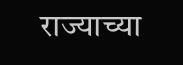राज्याच्या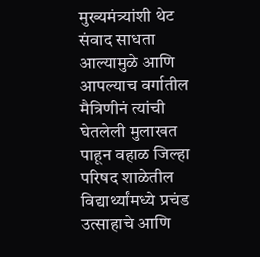मुख्यमंत्र्यांशी थेट संवाद साधता आल्यामुळे आणि आपल्याच वर्गातील मैत्रिणीनं त्यांची घेतलेली मुलाखत पाहून वहाळ जिल्हा परिषद शाळेतील विद्यार्थ्यांमध्ये प्रचंड उत्साहाचे आणि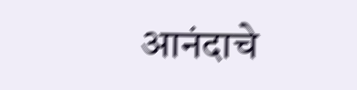आनंदाचे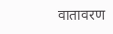वातावरण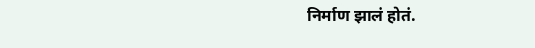निर्माण झालं होतं.